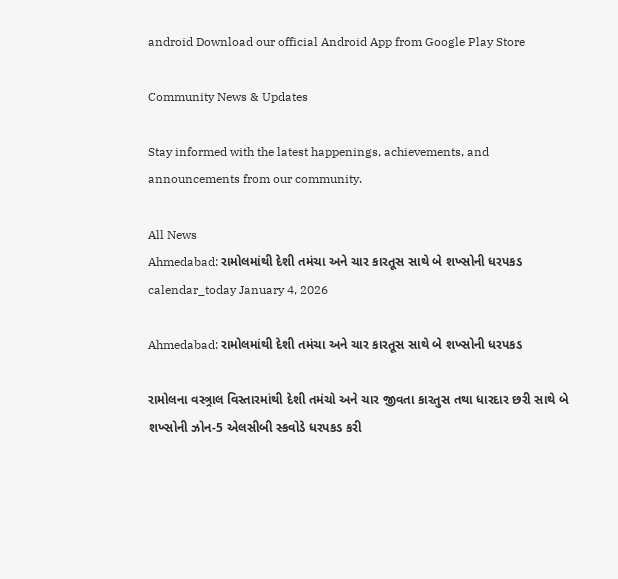android Download our official Android App from Google Play Store

Community News & Updates

Stay informed with the latest happenings, achievements, and announcements from our community.

All News
Ahmedabad: રામોલમાંથી દેશી તમંચા અને ચાર કારતૂસ સાથે બે શખ્સોની ધરપકડ
calendar_today January 4, 2026

Ahmedabad: રામોલમાંથી દેશી તમંચા અને ચાર કારતૂસ સાથે બે શખ્સોની ધરપકડ

રામોલના વસ્ત્ર્રાલ વિસ્તારમાંથી દેશી તમંચો અને ચાર જીવતા કારતુસ તથા ધારદાર છરી સાથે બે શખ્સોની ઝોન-5 એલસીબી સ્કવોડે ધરપકડ કરી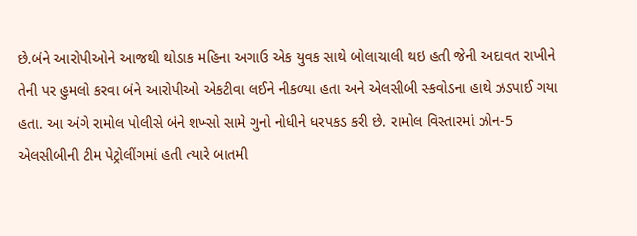છે.બંને આરોપીઓને આજથી થોડાક મહિના અગાઉ એક યુવક સાથે બોલાચાલી થઇ હતી જેની અદાવત રાખીને તેની પર હુમલો કરવા બંને આરોપીઓ એકટીવા લઈને નીકળ્યા હતા અને એલસીબી સ્કવોડના હાથે ઝડપાઈ ગયા હતા. આ અંગે રામોલ પોલીસે બંને શખ્સો સામે ગુનો નોધીને ધરપકડ કરી છે. રામોલ વિસ્તારમાં ઝોન-5 એલસીબીની ટીમ પેટ્રોલીંગમાં હતી ત્યારે બાતમી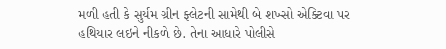મળી હતી કે સુર્યમ ગ્રીન ફ્લેટની સામેથી બે શખ્સો એક્ટિવા પર હથિયાર લઇને નીકળે છે. તેના આધારે પોલીસે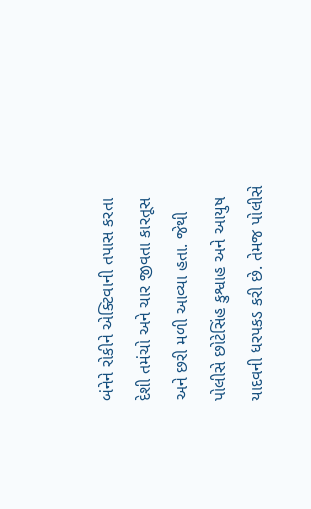બંનેને રોકીને એક્ટિવાની તપાસ કરતા દેશી તમંચો અને ચાર જીવતા કારતૂસ અને છરી મળી આવ્યા હતા. જેથી પોલીસે છોટેસિંહ કુશ્વાહ અને આયુષ યાદવની ધરપકડ કરી છે. તેમજ પોલીસે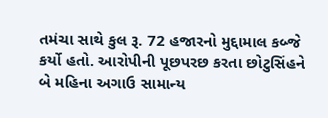તમંચા સાથે કુલ રૂ. 72 હજારનો મુદ્દામાલ કબ્જે કર્યો હતો. આરોપીની પૂછપરછ કરતા છોટુસિંહને બે મહિના અગાઉ સામાન્ય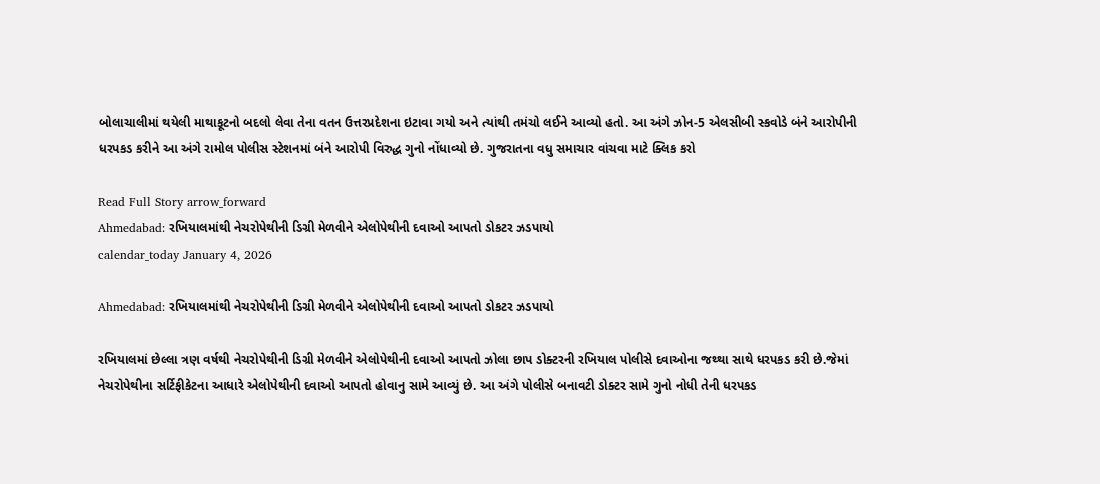બોલાચાલીમાં થયેલી માથાકૂટનો બદલો લેવા તેના વતન ઉત્તરપ્રદેશના ઇટાવા ગયો અને ત્યાંથી તમંચો લઈને આવ્યો હતો. આ અંગે ઝોન-5 એલસીબી સ્કવોડે બંને આરોપીની ધરપકડ કરીને આ અંગે રામોલ પોલીસ સ્ટેશનમાં બંને આરોપી વિરુદ્ધ ગુનો નોંધાવ્યો છે. ગુજરાતના વધુ સમાચાર વાંચવા માટે ક્લિક કરો

Read Full Story arrow_forward
Ahmedabad: રખિયાલમાંથી નેચરોપેથીની ડિગ્રી મેળવીને એલોપેથીની દવાઓ આપતો ડોકટર ઝડપાયો
calendar_today January 4, 2026

Ahmedabad: રખિયાલમાંથી નેચરોપેથીની ડિગ્રી મેળવીને એલોપેથીની દવાઓ આપતો ડોકટર ઝડપાયો

રખિયાલમાં છેલ્લા ત્રણ વર્ષથી નેચરોપેથીની ડિગ્રી મેળવીને એલોપેથીની દવાઓ આપતો ઝોલા છાપ ડોક્ટરની રખિયાલ પોલીસે દવાઓના જથ્થા સાથે ધરપકડ કરી છે.જેમાં નેચરોપેથીના સર્ટિફીકેટના આધારે એલોપેથીની દવાઓ આપતો હોવાનુ સામે આવ્યું છે. આ અંગે પોલીસે બનાવટી ડોક્ટર સામે ગુનો નોધી તેની ધરપકડ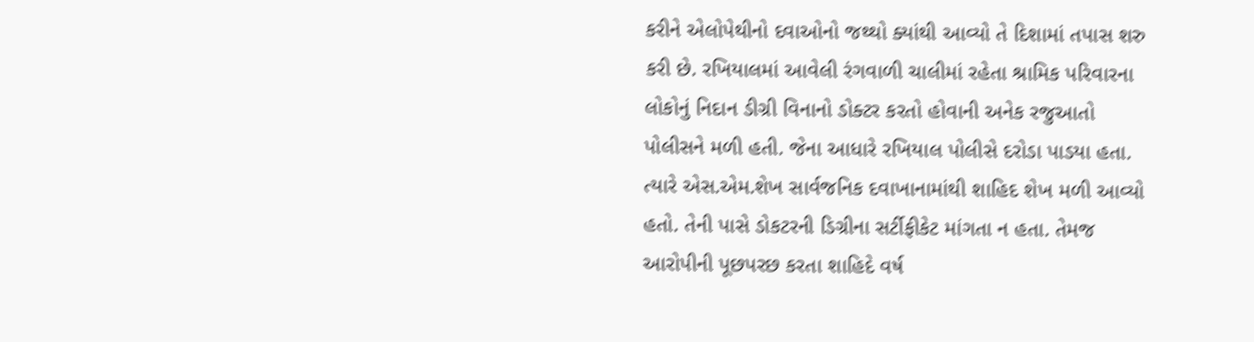કરીને એલોપેથીનો દવાઓનો જથ્થો ક્યાંથી આવ્યો તે દિશામાં તપાસ શરુ કરી છે. રખિયાલમાં આવેલી રંગવાળી ચાલીમાં રહેતા શ્રામિક પરિવારના લોકોનું નિદાન ડીગ્રી વિનાનો ડોક્ટર કરતો હોવાની અનેક રજુઆતો પોલીસને મળી હતી. જેના આધારે રખિયાલ પોલીસે દરોડા પાડયા હતા. ત્યારે એસ.એમ.શેખ સાર્વજનિક દવાખાનામાંથી શાહિદ શેખ મળી આવ્યો હતો. તેની પાસે ડોકટરની ડિગ્રીના સર્ટીફીકેટ માંગતા ન હતા. તેમજ આરોપીની પૂછપરછ કરતા શાહિદે વર્ષ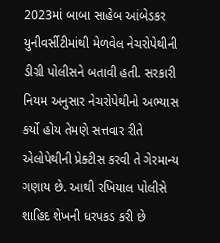2023માં બાબા સાહેબ આંબેડકર યુનીવર્સીટીમાંથી મેળવેલ નેચરોપેથીની ડીગ્રી પોલીસને બતાવી હતી. સરકારી નિયમ અનુસાર નેચરોપેથીનો અભ્યાસ કર્યો હોય તેમણે સત્તવાર રીતે એલોપેથીની પ્રેક્ટીસ કરવી તે ગેરમાન્ય ગણાય છે. આથી રખિયાલ પોલીસે શાહિદ શેખની ધરપકડ કરી છે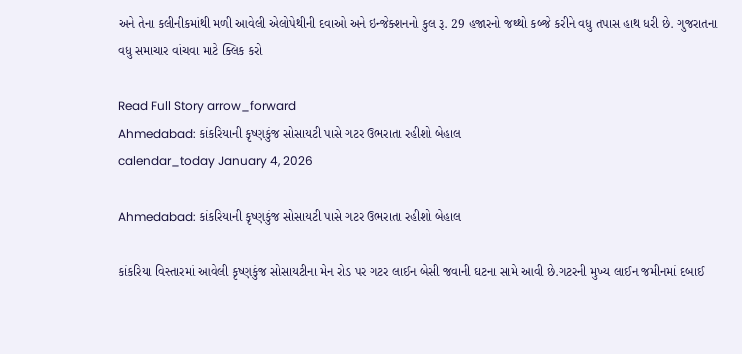અને તેના કલીનીકમાંથી મળી આવેલી એલોપેથીની દવાઓ અને ઇન્જેક્શનનો કુલ રૂ. 29 હજારનો જથ્થો કબ્જે કરીને વધુ તપાસ હાથ ધરી છે. ગુજરાતના વધુ સમાચાર વાંચવા માટે ક્લિક કરો

Read Full Story arrow_forward
Ahmedabad: કાંકરિયાની કૃષ્ણકુંજ સોસાયટી પાસે ગટર ઉભરાતા રહીશો બેહાલ
calendar_today January 4, 2026

Ahmedabad: કાંકરિયાની કૃષ્ણકુંજ સોસાયટી પાસે ગટર ઉભરાતા રહીશો બેહાલ

કાંકરિયા વિસ્તારમાં આવેલી કૃષ્ણકુંજ સોસાયટીના મેન રોડ પર ગટર લાઈન બેસી જવાની ઘટના સામે આવી છે.ગટરની મુખ્ય લાઈન જમીનમાં દબાઈ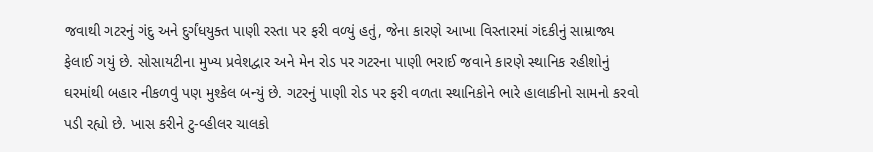જવાથી ગટરનું ગંદુ અને દુર્ગંધયુક્ત પાણી રસ્તા પર ફરી વળ્યું હતું, જેના કારણે આખા વિસ્તારમાં ગંદકીનું સામ્રાજ્ય ફેલાઈ ગયું છે. સોસાયટીના મુખ્ય પ્રવેશદ્વાર અને મેન રોડ પર ગટરના પાણી ભરાઈ જવાને કારણે સ્થાનિક રહીશોનું ઘરમાંથી બહાર નીકળવું પણ મુશ્કેલ બન્યું છે. ગટરનું પાણી રોડ પર ફરી વળતા સ્થાનિકોને ભારે હાલાકીનો સામનો કરવો પડી રહ્યો છે. ખાસ કરીને ટુ-વ્હીલર ચાલકો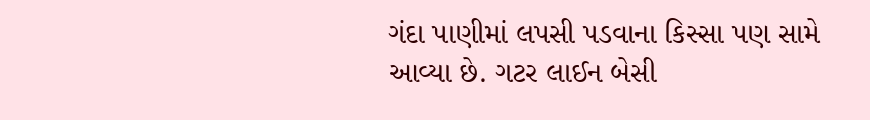ગંદા પાણીમાં લપસી પડવાના કિસ્સા પણ સામે આવ્યા છે. ગટર લાઈન બેસી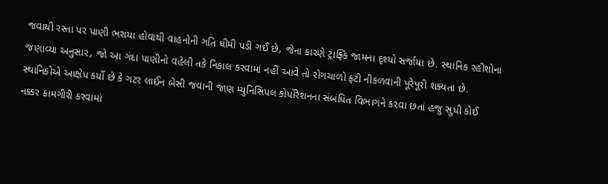જવાથી રસ્તા પર પાણી ભરાયા હોવાથી વાહનોની ગતિ ધીમી પડી ગઈ છે, જેના કારણે ટ્રાફ્કિ જામના દૃશ્યો સર્જાયા છે. સ્થાનિક રહીશોના જણાવ્યા અનુસાર, જો આ ગંદા પાણીનો વહેલી તકે નિકાલ કરવામાં નહીં આવે તો રોગચાળો ફટી નીકળવાની પૂરેપૂરી શક્યતા છે. સ્થાનિકોએ આક્ષેપ કર્યો છે કે ગટર લાઈન બેસી જવાની જાણ મ્યુનિસિપલ કોર્પોરેશનના સંબંધિત વિભાગને કરવા છતાં હજુ સુધી કોઈ નક્કર કામગીરી કરવામાં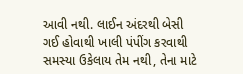આવી નથી. લાઈન અંદરથી બેસી ગઈ હોવાથી ખાલી પંપીંગ કરવાથી સમસ્યા ઉકેલાય તેમ નથી, તેના માટે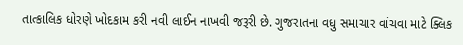તાત્કાલિક ધોરણે ખોદકામ કરી નવી લાઈન નાખવી જરૂરી છે. ગુજરાતના વધુ સમાચાર વાંચવા માટે ક્લિક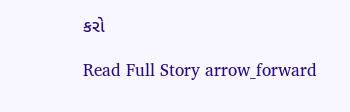કરો

Read Full Story arrow_forward